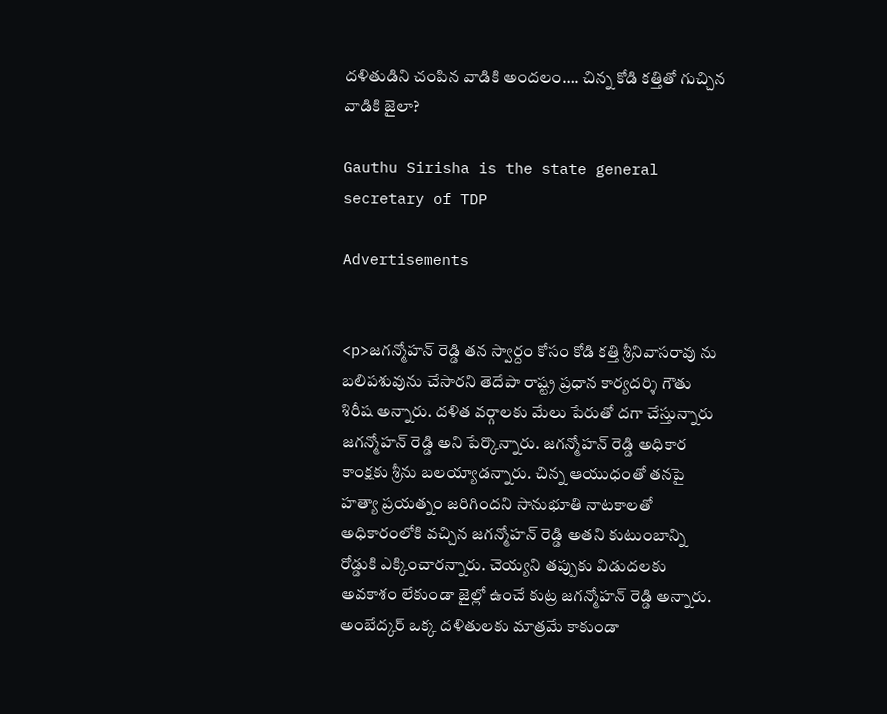దళితుడిని చంపిన వాడికి అందలం…. చిన్న కోడి కత్తితో గుచ్చిన వాడికి జైలా?

Gauthu Sirisha is the state general secretary of TDP

Advertisements


<p>జగన్మోహన్ రెడ్డి తన స్వార్దం కోసం కోడి కత్తి శ్రీనివాసరావు ను బలిపశువును చేసారని తెదేపా రాష్ట్ర ప్రధాన కార్యదర్శి గౌతు శిరీష అన్నారు. దళిత వర్గాలకు మేలు పేరుతో దగా చేస్తున్నారు జగన్మోహన్ రెడ్డి అని పేర్కొన్నారు. జగన్మోహన్ రెడ్డి అధికార కాంక్షకు శ్రీను బలయ్యాడన్నారు. చిన్న ఆయుధంతో తనపై హత్యా ప్రయత్నం జరిగిందని సానుభూతి నాటకాలతో అధికారంలోకి వచ్చిన జగన్మోహన్ రెడ్డి అతని కుటుంబాన్ని రోడ్డుకి ఎక్కించారన్నారు. చెయ్యని తప్పుకు విడుదలకు అవకాశం లేకుండా జైల్లో ఉంచే కుట్ర జగన్మోహన్ రెడ్డి అన్నారు. అంబేద్కర్ ఒక్క దళితులకు మాత్రమే కాకుండా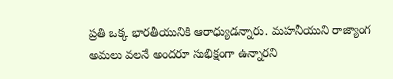ప్రతి ఒక్క భారతీయునికి ఆరాధ్యుడన్నారు. మహనీయుని రాజ్యాంగ అమలు వలనే అందరూ సుభిక్షంగా ఉన్నారని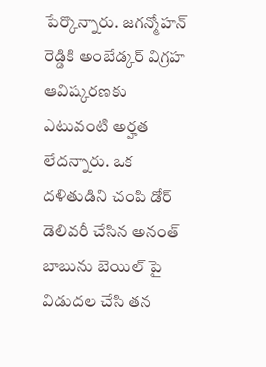పేర్కొన్నారు. జగన్మోహన్ రెడ్డికి అంబేడ్కర్ విగ్రహ ఆవిష్కరణకు ఎటువంటి అర్హత లేదన్నారు. ఒక దళితుడిని చంపి డోర్ డెలివరీ చేసిన అనంత్ బాబును బెయిల్ పై విడుదల చేసి తన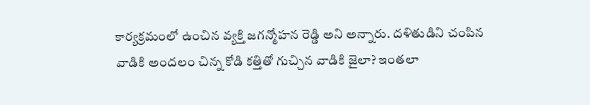కార్యక్రమంలో ఉంచిన వ్యక్తి జగన్మోహన రెడ్డి అని అన్నారు. దళితుడిని చంపిన వాడికి అందలం చిన్న కోడి కత్తితో గుచ్చిన వాడికి జైలా? ఇంతలా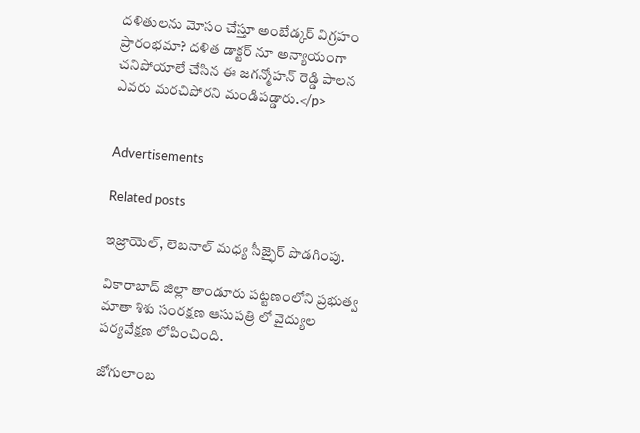దళితులను మోసం చేస్తూ అంబేడ్కర్ విగ్రహం ప్రారంభమా? దళిత డాక్టర్ నూ అన్యాయంగా చనిపోయాలే చేసిన ఈ జగన్మోహన్ రెడ్డి పాలన ఎవరు మరచిపోరని మండిపడ్డారు.</p>


Advertisements

Related posts

ఇజ్రాయెల్, లెబనాల్ మధ్య సీజ్ఫైర్ పొడగింపు.

వికారాబాద్ జిల్లా తాండూరు పట్టణంలోని ప్రభుత్వ మాతా శిశు సంరక్షణ ఆసుపత్రి లో వైద్యుల పర్యవేక్షణ లోపించింది.

జోగులాంబ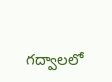గద్వాలలో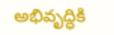అభివృద్ధికి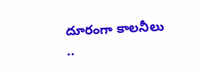దూరంగా కాలనీలు ..